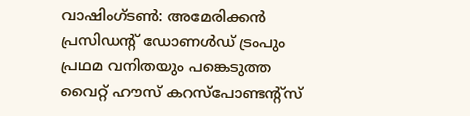വാഷിംഗ്ടൺ: അമേരിക്കൻ പ്രസിഡന്റ് ഡോണൾഡ് ട്രംപും പ്രഥമ വനിതയും പങ്കെടുത്ത വൈറ്റ് ഹൗസ് കറസ്പോണ്ടന്റ്സ്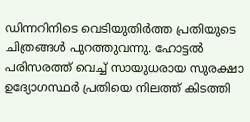ഡിന്നറിനിടെ വെടിയുതിർത്ത പ്രതിയുടെ ചിത്രങ്ങൾ പുറത്തുവന്നു. ഹോട്ടൽ പരിസരത്ത് വെച്ച് സായുധരായ സുരക്ഷാ ഉദ്യോഗസ്ഥർ പ്രതിയെ നിലത്ത് കിടത്തി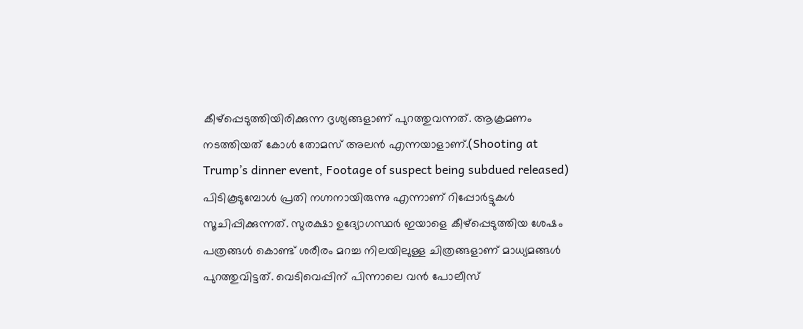കീഴ്പ്പെടുത്തിയിരിക്കുന്ന ദൃശ്യങ്ങളാണ് പുറത്തുവന്നത്. ആക്രമണം നടത്തിയത് കോൾ തോമസ് അലൻ എന്നയാളാണ്.(Shooting at Trump’s dinner event, Footage of suspect being subdued released)
പിടികൂടുമ്പോൾ പ്രതി നഗ്നനായിരുന്നു എന്നാണ് റിപ്പോർട്ടുകൾ സൂചിപ്പിക്കുന്നത്. സുരക്ഷാ ഉദ്യോഗസ്ഥർ ഇയാളെ കീഴ്പ്പെടുത്തിയ ശേഷം പത്രങ്ങൾ കൊണ്ട് ശരീരം മറച്ച നിലയിലുള്ള ചിത്രങ്ങളാണ് മാധ്യമങ്ങൾ പുറത്തുവിട്ടത്. വെടിവെപ്പിന് പിന്നാലെ വൻ പോലീസ്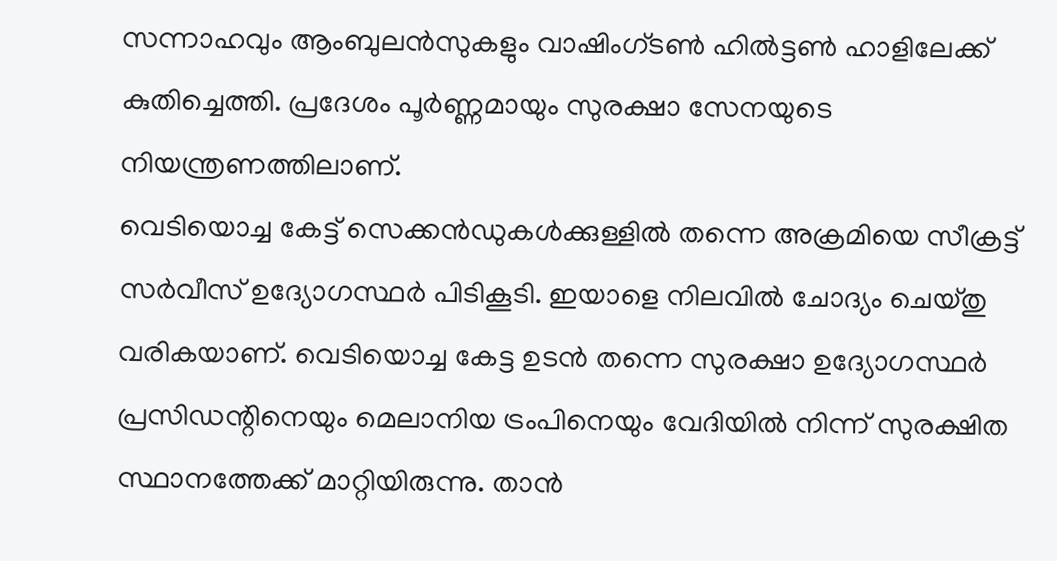സന്നാഹവും ആംബുലൻസുകളും വാഷിംഗ്ടൺ ഹിൽട്ടൺ ഹാളിലേക്ക് കുതിച്ചെത്തി. പ്രദേശം പൂർണ്ണമായും സുരക്ഷാ സേനയുടെ നിയന്ത്രണത്തിലാണ്.
വെടിയൊച്ച കേട്ട് സെക്കൻഡുകൾക്കുള്ളിൽ തന്നെ അക്രമിയെ സീക്രട്ട് സർവീസ് ഉദ്യോഗസ്ഥർ പിടികൂടി. ഇയാളെ നിലവിൽ ചോദ്യം ചെയ്തു വരികയാണ്. വെടിയൊച്ച കേട്ട ഉടൻ തന്നെ സുരക്ഷാ ഉദ്യോഗസ്ഥർ പ്രസിഡന്റിനെയും മെലാനിയ ട്രംപിനെയും വേദിയിൽ നിന്ന് സുരക്ഷിത സ്ഥാനത്തേക്ക് മാറ്റിയിരുന്നു. താൻ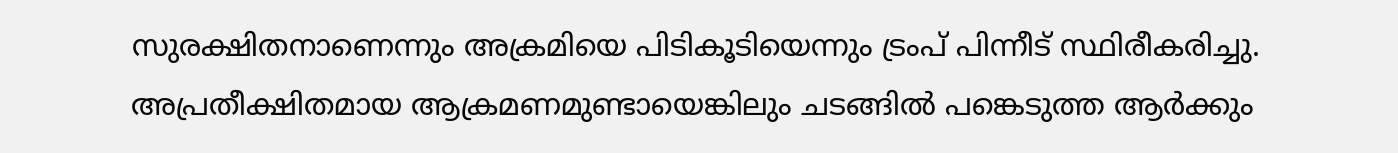സുരക്ഷിതനാണെന്നും അക്രമിയെ പിടികൂടിയെന്നും ട്രംപ് പിന്നീട് സ്ഥിരീകരിച്ചു. അപ്രതീക്ഷിതമായ ആക്രമണമുണ്ടായെങ്കിലും ചടങ്ങിൽ പങ്കെടുത്ത ആർക്കും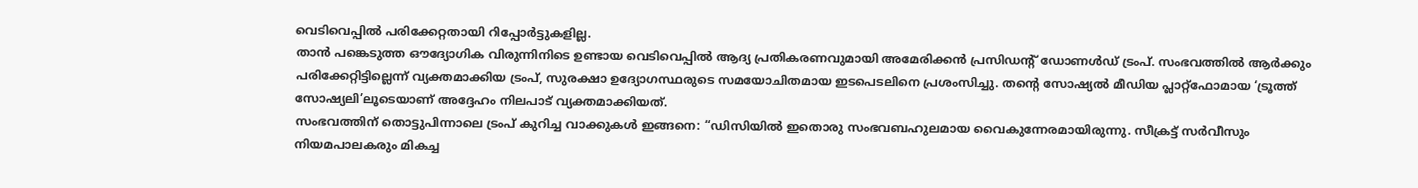വെടിവെപ്പിൽ പരിക്കേറ്റതായി റിപ്പോർട്ടുകളില്ല.
താൻ പങ്കെടുത്ത ഔദ്യോഗിക വിരുന്നിനിടെ ഉണ്ടായ വെടിവെപ്പിൽ ആദ്യ പ്രതികരണവുമായി അമേരിക്കൻ പ്രസിഡന്റ് ഡോണൾഡ് ട്രംപ്. സംഭവത്തിൽ ആർക്കും പരിക്കേറ്റിട്ടില്ലെന്ന് വ്യക്തമാക്കിയ ട്രംപ്, സുരക്ഷാ ഉദ്യോഗസ്ഥരുടെ സമയോചിതമായ ഇടപെടലിനെ പ്രശംസിച്ചു. തന്റെ സോഷ്യൽ മീഡിയ പ്ലാറ്റ്ഫോമായ ‘ട്രൂത്ത് സോഷ്യലി’ലൂടെയാണ് അദ്ദേഹം നിലപാട് വ്യക്തമാക്കിയത്.
സംഭവത്തിന് തൊട്ടുപിന്നാലെ ട്രംപ് കുറിച്ച വാക്കുകൾ ഇങ്ങനെ: “ഡിസിയിൽ ഇതൊരു സംഭവബഹുലമായ വൈകുന്നേരമായിരുന്നു. സീക്രട്ട് സർവീസും നിയമപാലകരും മികച്ച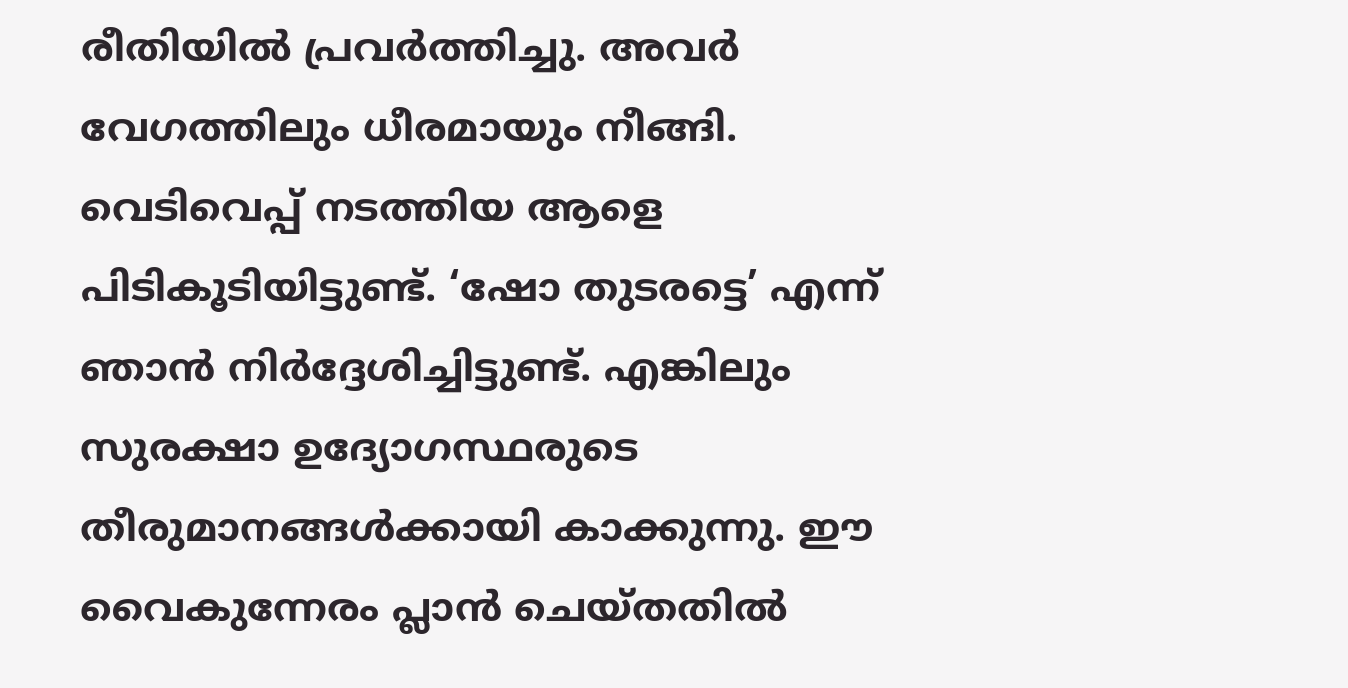രീതിയിൽ പ്രവർത്തിച്ചു. അവർ വേഗത്തിലും ധീരമായും നീങ്ങി. വെടിവെപ്പ് നടത്തിയ ആളെ പിടികൂടിയിട്ടുണ്ട്. ‘ഷോ തുടരട്ടെ’ എന്ന് ഞാൻ നിർദ്ദേശിച്ചിട്ടുണ്ട്. എങ്കിലും സുരക്ഷാ ഉദ്യോഗസ്ഥരുടെ തീരുമാനങ്ങൾക്കായി കാക്കുന്നു. ഈ വൈകുന്നേരം പ്ലാൻ ചെയ്തതിൽ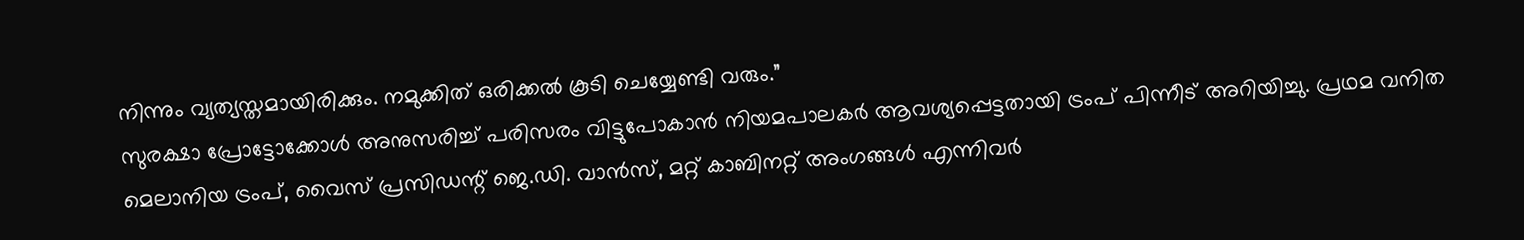നിന്നും വ്യത്യസ്തമായിരിക്കും. നമുക്കിത് ഒരിക്കൽ കൂടി ചെയ്യേണ്ടി വരും.”
സുരക്ഷാ പ്രോട്ടോക്കോൾ അനുസരിച്ച് പരിസരം വിട്ടുപോകാൻ നിയമപാലകർ ആവശ്യപ്പെട്ടതായി ട്രംപ് പിന്നീട് അറിയിച്ചു. പ്രഥമ വനിത മെലാനിയ ട്രംപ്, വൈസ് പ്രസിഡന്റ് ജെ.ഡി. വാൻസ്, മറ്റ് കാബിനറ്റ് അംഗങ്ങൾ എന്നിവർ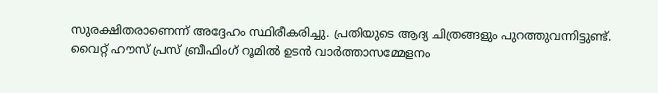സുരക്ഷിതരാണെന്ന് അദ്ദേഹം സ്ഥിരീകരിച്ചു. പ്രതിയുടെ ആദ്യ ചിത്രങ്ങളും പുറത്തുവന്നിട്ടുണ്ട്. വൈറ്റ് ഹൗസ് പ്രസ് ബ്രീഫിംഗ് റൂമിൽ ഉടൻ വാർത്താസമ്മേളനം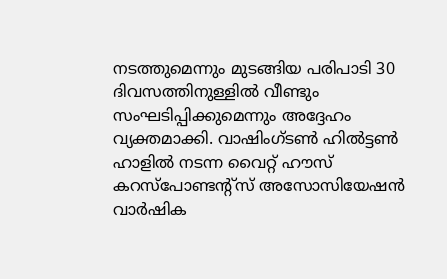നടത്തുമെന്നും മുടങ്ങിയ പരിപാടി 30 ദിവസത്തിനുള്ളിൽ വീണ്ടും സംഘടിപ്പിക്കുമെന്നും അദ്ദേഹം വ്യക്തമാക്കി. വാഷിംഗ്ടൺ ഹിൽട്ടൺ ഹാളിൽ നടന്ന വൈറ്റ് ഹൗസ് കറസ്പോണ്ടന്റ്സ് അസോസിയേഷൻ വാർഷിക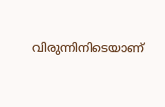വിരുന്നിനിടെയാണ്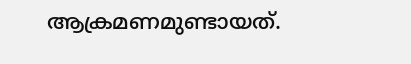ആക്രമണമുണ്ടായത്.